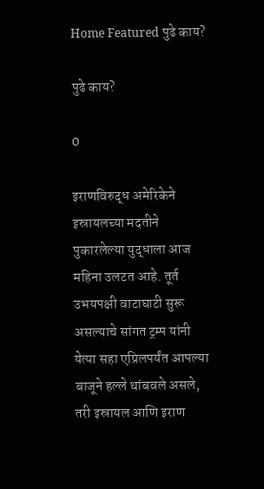Home Featured पुढे काय?

पुढे काय?

0

इराणविरुद्ध अमेरिकेने इस्रायलच्या मदतीने पुकारलेल्या युद्धाला आज महिना उलटत आहे. तूर्त उभयपक्षी वाटाघाटी सुरू असल्याचे सांगत ट्रम्प यांनी येत्या सहा एप्रिलपर्यंत आपल्या बाजूने हल्ले थांबवले असले, तरी इस्रायल आणि इराण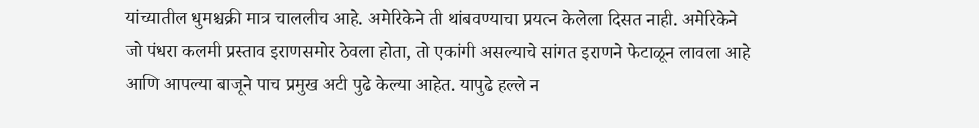यांच्यातील धुमश्चक्री मात्र चाललीच आहे. अमेरिकेने ती थांबवण्याचा प्रयत्न केलेला दिसत नाही. अमेरिकेने जो पंधरा कलमी प्रस्ताव इराणसमोर ठेवला होता, तो एकांगी असल्याचे सांगत इराणने फेटाळून लावला आहे आणि आपल्या बाजूने पाच प्रमुख अटी पुढे केल्या आहेत. यापुढे हल्ले न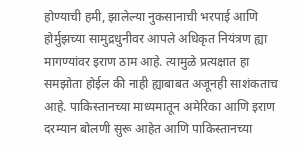होण्याची हमी, झालेल्या नुकसानाची भरपाई आणि होर्मुझच्या सामुद्रधुनीवर आपले अधिकृत नियंत्रण ह्या मागण्यांवर इराण ठाम आहे. त्यामुळे प्रत्यक्षात हा समझोता होईल की नाही ह्याबाबत अजूनही साशंकताच आहे. पाकिस्तानच्या माध्यमातून अमेरिका आणि इराण दरम्यान बोलणी सुरू आहेत आणि पाकिस्तानच्या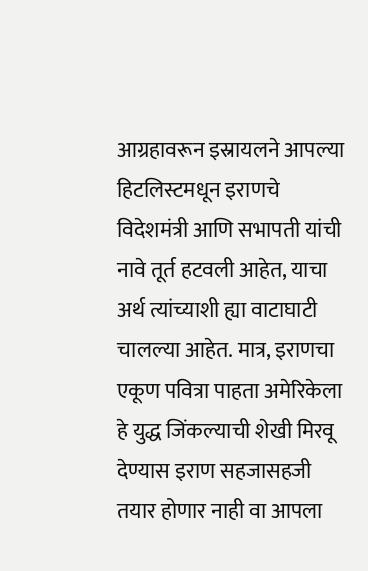आग्रहावरून इस्रायलने आपल्या हिटलिस्टमधून इराणचे विदेशमंत्री आणि सभापती यांची नावे तूर्त हटवली आहेत, याचा अर्थ त्यांच्याशी ह्या वाटाघाटी चालल्या आहेत. मात्र, इराणचा एकूण पवित्रा पाहता अमेरिकेला हे युद्ध जिंकल्याची शेखी मिरवू देण्यास इराण सहजासहजी तयार होणार नाही वा आपला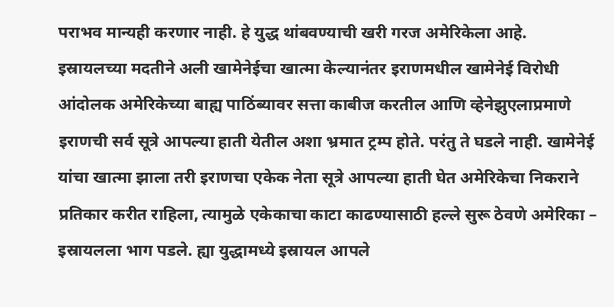पराभव मान्यही करणार नाही. हे युद्ध थांबवण्याची खरी गरज अमेरिकेला आहे. इस्रायलच्या मदतीने अली खामेनेईचा खात्मा केल्यानंतर इराणमधील खामेनेई विरोधी आंदोलक अमेरिकेच्या बाह्य पाठिंब्यावर सत्ता काबीज करतील आणि व्हेनेझुएलाप्रमाणे इराणची सर्व सूत्रे आपल्या हाती येतील अशा भ्रमात ट्रम्प होते. परंतु ते घडले नाही. खामेनेई यांचा खात्मा झाला तरी इराणचा एकेक नेता सूत्रे आपल्या हाती घेत अमेरिकेचा निकराने प्रतिकार करीत राहिला, त्यामुळे एकेकाचा काटा काढण्यासाठी हल्ले सुरू ठेवणे अमेरिका – इस्रायलला भाग पडले. ह्या युद्धामध्ये इस्रायल आपले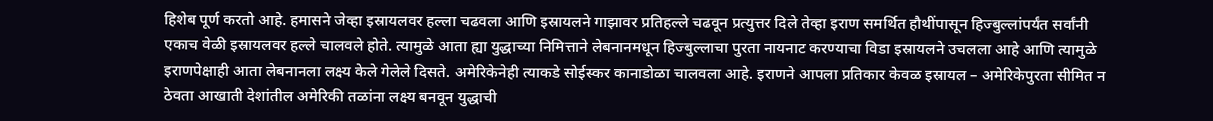हिशेब पूर्ण करतो आहे. हमासने जेव्हा इस्रायलवर हल्ला चढवला आणि इस्रायलने गाझावर प्रतिहल्ले चढवून प्रत्युत्तर दिले तेव्हा इराण समर्थित हौथींपासून हिज्बुल्लांपर्यंत सर्वांनी एकाच वेळी इस्रायलवर हल्ले चालवले होते. त्यामुळे आता ह्या युद्धाच्या निमित्ताने लेबनानमधून हिज्बुल्लाचा पुरता नायनाट करण्याचा विडा इस्रायलने उचलला आहे आणि त्यामुळे इराणपेक्षाही आता लेबनानला लक्ष्य केले गेलेले दिसते. अमेरिकेनेही त्याकडे सोईस्कर कानाडोळा चालवला आहे. इराणने आपला प्रतिकार केवळ इस्रायल – अमेरिकेपुरता सीमित न ठेवता आखाती देशांतील अमेरिकी तळांना लक्ष्य बनवून युद्धाची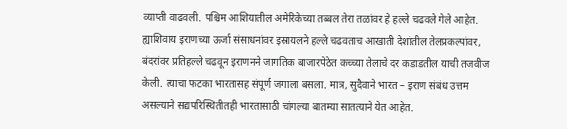व्याप्ती वाढवली. पश्चिम आशियातील अमेरिकेच्या तब्बल तेरा तळांवर हे हल्ले चढवले गेले आहेत. ह्याशिवाय इराणच्या ऊर्जा संसाधनांवर इस्रायलने हल्ले चढवताच आखाती देशांतील तेलप्रकल्पांवर, बंदरांवर प्रतिहल्ले चढवून इराणनने जागतिक बाजारपेठेत कच्च्या तेलाचे दर कडाडतील याची तजवीज केली. त्याचा फटका भारतासह संपूर्ण जगाला बसला. मात्र, सुदैवाने भारत – इराण संबंध उत्तम असल्याने सद्यपरिस्थितीतही भारतासाठी चांगल्या बातम्या सातत्याने येत आहेत.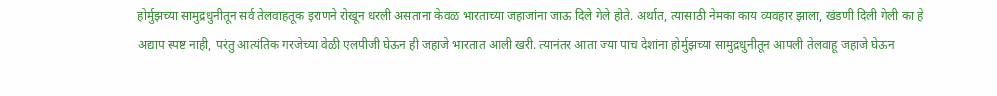होर्मुझच्या सामुद्रधुनीतून सर्व तेलवाहतूक इराणने रोखून धरली असताना केवळ भारताच्या जहाजांना जाऊ दिले गेले होते. अर्थात, त्यासाठी नेमका काय व्यवहार झाला, खंडणी दिली गेली का हे अद्याप स्पष्ट नाही, परंतु आत्यंतिक गरजेच्या वेळी एलपीजी घेऊन ही जहाजे भारतात आली खरी. त्यानंतर आता ज्या पाच देशांना होर्मुझच्या सामुद्रधुनीतून आपली तेलवाहू जहाजे घेऊन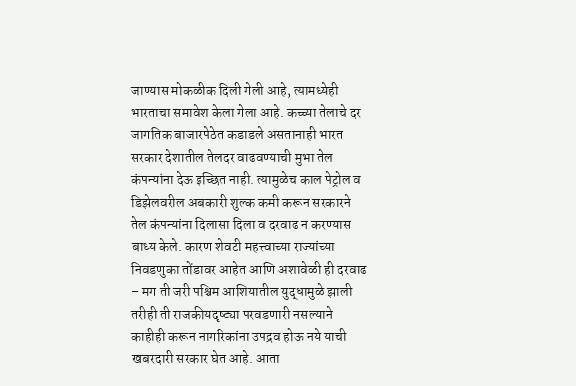जाण्यास मोकळीक दिली गेली आहे, त्यामध्येही भारताचा समावेश केला गेला आहे. कच्च्या तेलाचे दर जागतिक बाजारपेठेत कडाडले असतानाही भारत सरकार देशातील तेलदर वाढवण्याची मुभा तेल कंपन्यांना देऊ इच्छित नाही. त्यामुळेच काल पेट्रोल व डिझेलवरील अबकारी शुल्क कमी करून सरकारने तेल कंपन्यांना दिलासा दिला व दरवाढ न करण्यास बाध्य केले. कारण शेवटी महत्त्वाच्या राज्यांच्या निवडणुका तोंडावर आहेत आणि अशावेळी ही दरवाढ – मग ती जरी पश्चिम आशियातील युद्धामुळे झाली तरीही ती राजकीयदृष्ट्या परवडणारी नसल्याने काहीही करून नागरिकांना उपद्रव होऊ नये याची खबरदारी सरकार घेत आहे. आता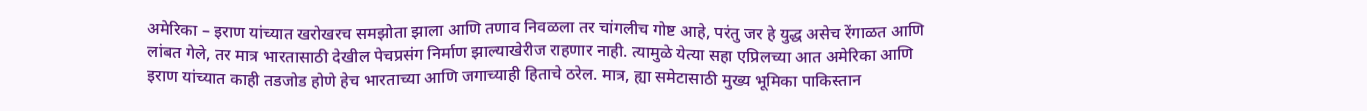अमेरिका – इराण यांच्यात खरोखरच समझोता झाला आणि तणाव निवळला तर चांगलीच गोष्ट आहे, परंतु जर हे युद्ध असेच रेंगाळत आणि लांबत गेले, तर मात्र भारतासाठी देखील पेचप्रसंग निर्माण झाल्याखेरीज राहणार नाही. त्यामुळे येत्या सहा एप्रिलच्या आत अमेरिका आणि इराण यांच्यात काही तडजोड होणे हेच भारताच्या आणि जगाच्याही हिताचे ठरेल. मात्र, ह्या समेटासाठी मुख्य भूमिका पाकिस्तान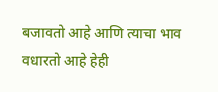बजावतो आहे आणि त्याचा भाव वधारतो आहे हेही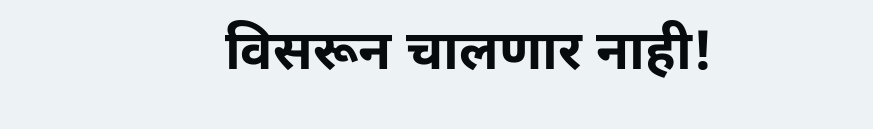विसरून चालणार नाही!